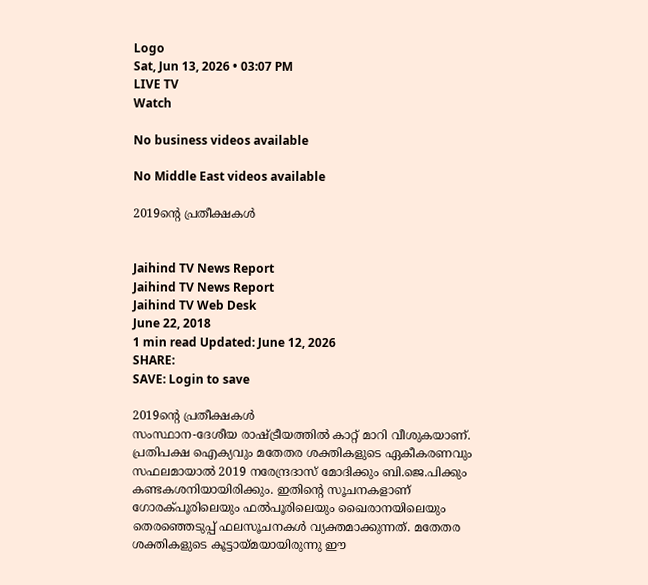Logo
Sat, Jun 13, 2026 • 03:07 PM
LIVE TV
Watch

No business videos available

No Middle East videos available

2019ന്‍റെ പ്രതീക്ഷകള്‍


Jaihind TV News Report
Jaihind TV News Report
Jaihind TV Web Desk
June 22, 2018
1 min read Updated: June 12, 2026
SHARE:
SAVE: Login to save

2019ന്‍റെ പ്രതീക്ഷകള്‍
സംസ്ഥാന-ദേശീയ രാഷ്ട്രീയത്തില്‍ കാറ്റ് മാറി വീശുകയാണ്. പ്രതിപക്ഷ ഐക്യവും മതേതര ശക്തികളുടെ ഏകീകരണവും സഫലമായാല്‍ 2019 നരേന്ദ്രദാസ് മോദിക്കും ബി.ജെ.പിക്കും കണ്ടകശനിയായിരിക്കും. ഇതിന്‍റെ സൂചനകളാണ് ഗോരക്പൂരിലെയും ഫല്‍പൂരിലെയും ഖൈരാനയിലെയും തെരഞ്ഞെടുപ്പ് ഫലസൂചനകള്‍ വ്യക്തമാക്കുന്നത്. മതേതര ശക്തികളുടെ കൂട്ടായ്മയായിരുന്നു ഈ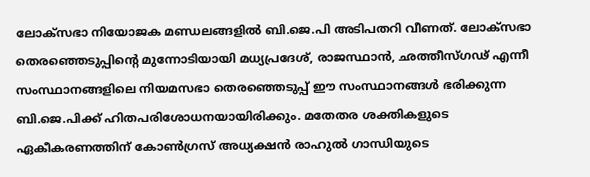ലോക്സഭാ നിയോജക മണ്ഡലങ്ങളില്‍ ബി.ജെ.പി അടിപതറി വീണത്. ലോക്സഭാ തെരഞ്ഞെടുപ്പിന്‍റെ മുന്നോടിയായി മധ്യപ്രദേശ്, രാജസ്ഥാന്‍, ഛത്തീസ്ഗഢ് എന്നീ സംസ്ഥാനങ്ങളിലെ നിയമസഭാ തെരഞ്ഞെടുപ്പ് ഈ സംസ്ഥാനങ്ങള്‍ ഭരിക്കുന്ന ബി.ജെ.പിക്ക് ഹിതപരിശോധനയായിരിക്കും. മതേതര ശക്തികളുടെ ഏകീകരണത്തിന് കോണ്‍ഗ്രസ് അധ്യക്ഷന്‍ രാഹുല്‍ ഗാന്ധിയുടെ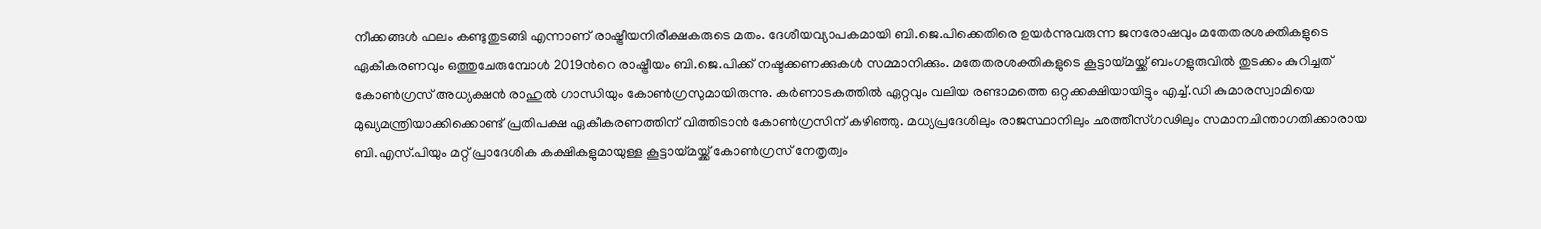നീക്കങ്ങള്‍ ഫലം കണ്ടുതുടങ്ങി എന്നാണ് രാഷ്ട്രീയനിരീക്ഷകരുടെ മതം. ദേശീയവ്യാപകമായി ബി.ജെ.പിക്കെതിരെ ഉയര്‍ന്നുവരുന്ന ജനരോഷവും മതേതരശക്തികളുടെ ഏകീകരണവും ഒത്തുചേരുമ്പോള്‍ 2019ന്‍റെ രാഷ്ട്രീയം ബി.ജെ.പിക്ക് നഷ്ടക്കണക്കുകള്‍ സമ്മാനിക്കും. മതേതരശക്തികളുടെ കൂട്ടായ്മയ്ക്ക് ബംഗളുരുവില്‍ തുടക്കം കുറിച്ചത് കോണ്‍ഗ്രസ് അധ്യക്ഷന്‍ രാഹുല്‍ ഗാന്ധിയും കോണ്‍ഗ്രസുമായിരുന്നു. കര്‍ണാടകത്തില്‍ ഏറ്റവും വലിയ രണ്ടാമത്തെ ഒറ്റക്കക്ഷിയായിട്ടും എച്ച്.ഡി കുമാരസ്വാമിയെ മുഖ്യമന്ത്രിയാക്കിക്കൊണ്ട് പ്രതിപക്ഷ ഏകീകരണത്തിന് വിത്തിടാന്‍ കോണ്‍ഗ്രസിന് കഴിഞ്ഞു. മധ്യപ്രദേശിലും രാജസ്ഥാനിലും ഛത്തീസ്ഗഢിലും സമാനചിന്താഗതിക്കാരായ ബി.എസ്.പിയും മറ്റ് പ്രാദേശിക കക്ഷികളുമായുള്ള കൂട്ടായ്മയ്ക്ക് കോണ്‍ഗ്രസ് നേതൃത്വം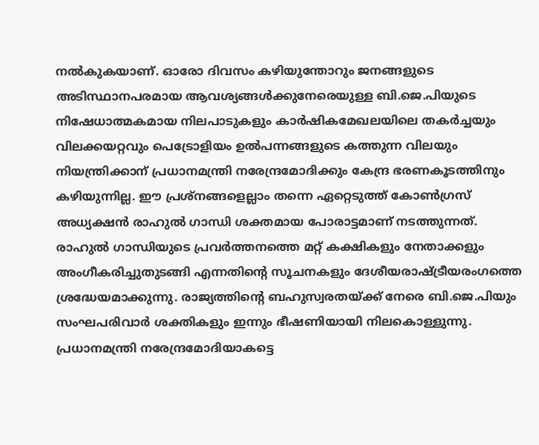നല്‍കുകയാണ്. ഓരോ ദിവസം കഴിയുന്തോറും ജനങ്ങളുടെ അടിസ്ഥാനപരമായ ആവശ്യങ്ങള്‍ക്കുനേരെയുള്ള ബി.ജെ.പിയുടെ നിഷേധാത്മകമായ നിലപാടുകളും കാര്‍ഷികമേഖലയിലെ തകര്‍ച്ചയും വിലക്കയറ്റവും പെട്രോളിയം ഉല്‍പന്നങ്ങളുടെ കത്തുന്ന വിലയും നിയന്ത്രിക്കാന് പ്രധാനമന്ത്രി നരേന്ദ്രമോദിക്കും കേന്ദ്ര ഭരണകൂടത്തിനും കഴിയുന്നില്ല. ഈ പ്രശ്നങ്ങളെല്ലാം തന്നെ ഏറ്റെടുത്ത് കോണ്‍ഗ്രസ് അധ്യക്ഷന്‍ രാഹുല്‍ ഗാന്ധി ശക്തമായ പോരാട്ടമാണ് നടത്തുന്നത്. രാഹുല്‍ ഗാന്ധിയുടെ പ്രവര്‍ത്തനത്തെ മറ്റ് കക്ഷികളും നേതാക്കളും അംഗീകരിച്ചുതുടങ്ങി എന്നതിന്‍റെ സൂചനകളും ദേശീയരാഷ്ട്രീയരംഗത്തെ ശ്രദ്ധേയമാക്കുന്നു. രാജ്യത്തിന്‍റെ ബഹുസ്വരതയ്ക്ക് നേരെ ബി.ജെ.പിയും സംഘപരിവാര്‍ ശക്തികളും ഇന്നും ഭീഷണിയായി നിലകൊള്ളുന്നു. പ്രധാനമന്ത്രി നരേന്ദ്രമോദിയാകട്ടെ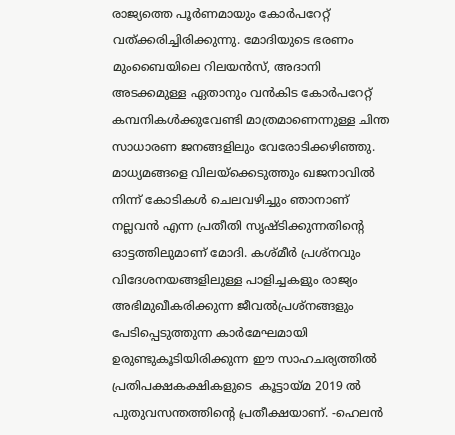രാജ്യത്തെ പൂര്‍ണമായും കോര്‍പറേറ്റ് വത്ക്കരിച്ചിരിക്കുന്നു. മോദിയുടെ ഭരണം മുംബൈയിലെ റിലയന്‍സ്, അദാനി അടക്കമുള്ള ഏതാനും വന്‍കിട കോര്‍പറേറ്റ് കമ്പനികള്‍ക്കുവേണ്ടി മാത്രമാണെന്നുള്ള ചിന്ത സാധാരണ ജനങ്ങളിലും വേരോടിക്കഴിഞ്ഞു. മാധ്യമങ്ങളെ വിലയ്ക്കെടുത്തും ഖജനാവില്‍ നിന്ന് കോടികള്‍ ചെലവഴിച്ചും ഞാനാണ് നല്ലവന്‍ എന്ന പ്രതീതി സൃഷ്ടിക്കുന്നതിന്‍റെ ഓട്ടത്തിലുമാണ് മോദി. കശ്മീര്‍ പ്രശ്നവും വിദേശനയങ്ങളിലുള്ള പാളിച്ചകളും രാജ്യം അഭിമുഖീകരിക്കുന്ന ജീവല്‍പ്രശ്നങ്ങളും പേടിപ്പെടുത്തുന്ന കാര്‍മേഘമായി ഉരുണ്ടുകൂടിയിരിക്കുന്ന ഈ സാഹചര്യത്തില്‍ പ്രതിപക്ഷകക്ഷികളുടെ  കൂട്ടായ്മ 2019 ല്‍ പുതുവസന്തത്തിന്‍റെ പ്രതീക്ഷയാണ്. -ഹെലന്‍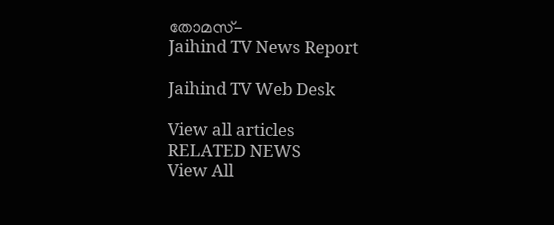തോമസ്-
Jaihind TV News Report

Jaihind TV Web Desk

View all articles
RELATED NEWS
View All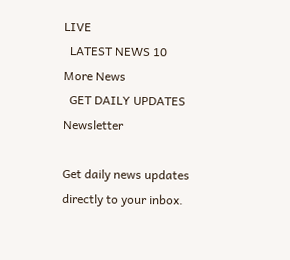LIVE
  LATEST NEWS 10
More News
  GET DAILY UPDATES
Newsletter

Get daily news updates directly to your inbox.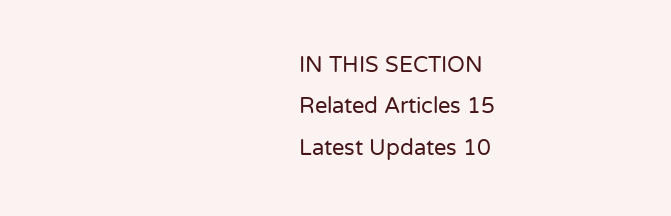IN THIS SECTION
Related Articles 15
Latest Updates 10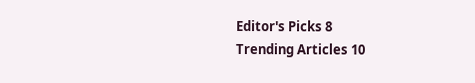Editor's Picks 8
Trending Articles 10